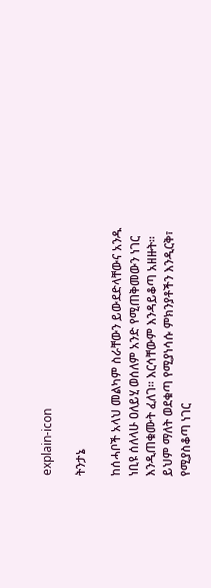explain-icon

ትንታኔ

ከሰሓቦች አላህ መልካም ስራቸውን ይውደድላቸውና አንዱ ነቢዩ ሰለላሁ ዐለይሂ ወሰለም አንድ የሚጠቅመውን ነገር እንዲጠቁሙት ፈለገ። እርሳቸውም እንዳይቆጣ አዘዙት። ይህም ማለት ወደቁጣ የሚያነሳሱ ምክንያቶችን እንዲርቅ፣ የሚያስቆጣ ነገር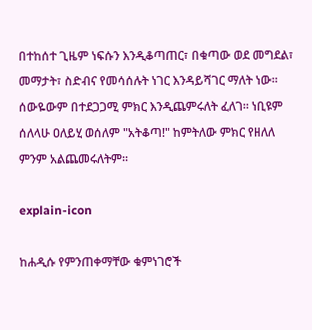በተከሰተ ጊዜም ነፍሱን እንዲቆጣጠር፣ በቁጣው ወደ መግደል፣ መማታት፣ ስድብና የመሳሰሉት ነገር እንዳይሻገር ማለት ነው። ሰውዬውም በተደጋጋሚ ምክር እንዲጨምሩለት ፈለገ። ነቢዩም ሰለላሁ ዐለይሂ ወሰለም "አትቆጣ!" ከምትለው ምክር የዘለለ ምንም አልጨመሩለትም።

explain-icon

ከሐዲሱ የምንጠቀማቸው ቁምነገሮች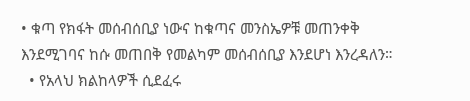• ቁጣ የክፋት መሰብሰቢያ ነውና ከቁጣና መንስኤዎቹ መጠንቀቅ እንደሚገባና ከሱ መጠበቅ የመልካም መሰብሰቢያ እንደሆነ እንረዳለን።
  • የአላህ ክልከላዎች ሲደፈሩ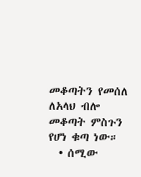መቆጣትን የመሰለ ለአላህ ብሎ መቆጣት ምስጉን የሆነ ቁጣ ነው።
  • ሰሚው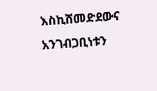እስኪሸመድደውና አንገብጋቢነቱን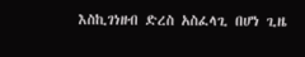እስኪገነዘብ ድረስ አስፈላጊ በሆነ ጊዜ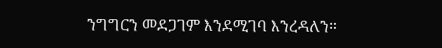ንግግርን መደጋገም እንደሚገባ እንረዳለን።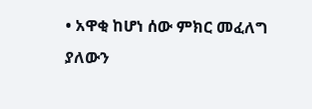• አዋቂ ከሆነ ሰው ምክር መፈለግ ያለውን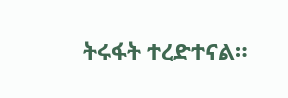ትሩፋት ተረድተናል።